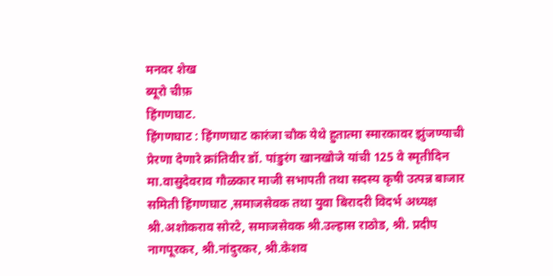मनवर शेख
ब्यूरो चीफ़
हिंगणघाट.
हिंगणघाट : हिंगणघाट कारंजा चौक येथे हुतात्मा स्मारकावर झुंजण्याची प्रेरणा देणारे क्रांतिवीर डॉ. पांडुरंग खानखोजे यांची 125 वे स्मृतीदिन मा.वासुदेवराव गौळकार माजी सभापती तथा सदस्य कृषी उत्पन्न बाजार समिती हिंगणघाट ,समाजसेवक तथा युवा बिरादरी विदर्भ अध्यक्ष श्री.अशोकराव सोरटे, समाजसेवक श्री.उल्हास राठोड, श्री. प्रदीप नागपूरकर, श्री.नांदुरकर, श्री.केशव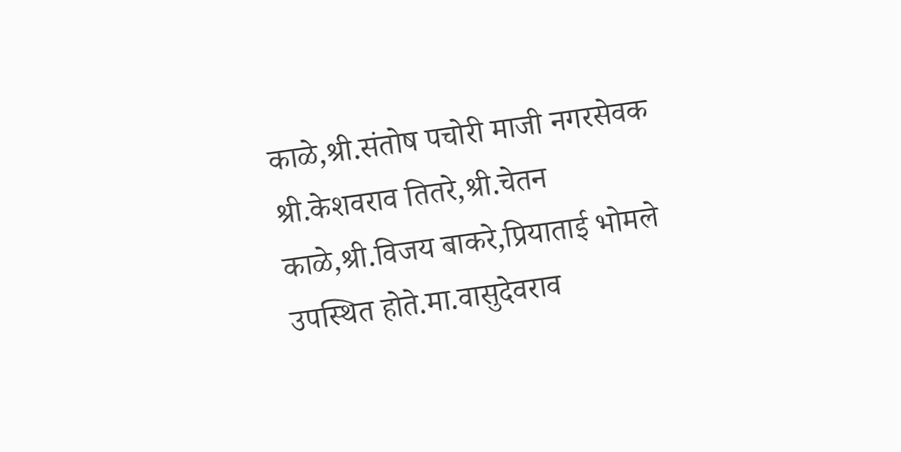काळे,श्री.संतोष पचोरी माजी नगरसेवक श्री.केशवराव तितरे,श्री.चेतन काळे,श्री.विजय बाकरे,प्रियाताई भोमले उपस्थित होते.मा.वासुदेवराव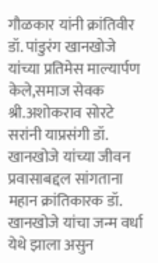गौळकार यांनी क्रांतिवीर डॉ. पांडुरंग खानखोजे यांच्या प्रतिमेस माल्यार्पण केले,समाज सेवक श्री.अशोकराव सोरटे सरांनी याप्रसंगी डॉ. खानखोजे यांच्या जीवन प्रवासाबद्दल सांगताना महान क्रांतिकारक डॉ. खानखोजे यांचा जन्म वर्धा येथे झाला असुन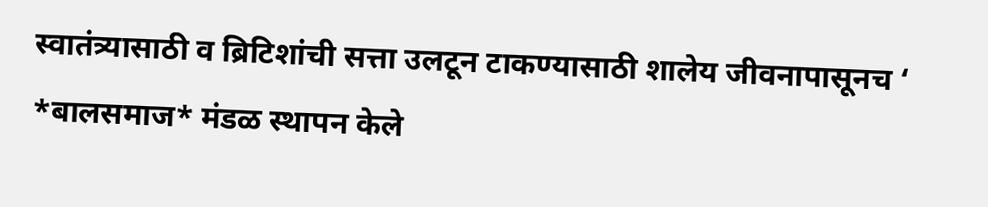स्वातंत्र्यासाठी व ब्रिटिशांची सत्ता उलटून टाकण्यासाठी शालेय जीवनापासूनच ‘ *बालसमाज* मंडळ स्थापन केले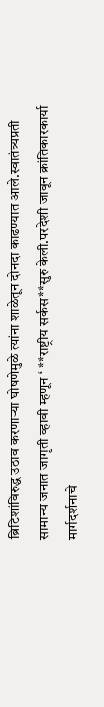ब्रिटिशांविरुद्ध उठाव करणाऱ्या घोषणेमुळे त्यांना शाळेतून दोनदा काढण्यात आले.स्वातंत्र्यप्रती सामान्य जनात जागृती व्हावी म्हणून ‘ **राष्ट्रीय सर्कस**सुरु केली.परदेशी जावून क्रांतिकारकार्या मार्गदर्शनाचे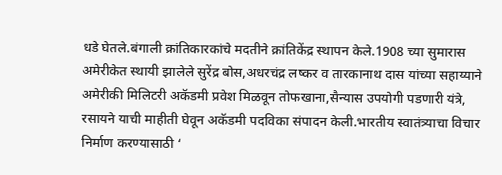धडे घेतले.बंगाली क्रांतिकारकांचे मदतीने क्रांतिकेंद्र स्थापन केले.1908 च्या सुमारास अमेरीकेत स्थायी झालेले सुरेंद्र बोस,अधरचंद्र लष्कर व तारकानाथ दास यांच्या सहाय्याने अमेरीकी मिलिटरी अकॅडमी प्रवेश मिळवून तोफखाना,सैन्यास उपयोगी पडणारी यंत्रे, रसायने याची माहीती घेवून अकॅडमी पदविका संपादन केली.भारतीय स्वातंत्र्याचा विचार निर्माण करण्यासाठी ‘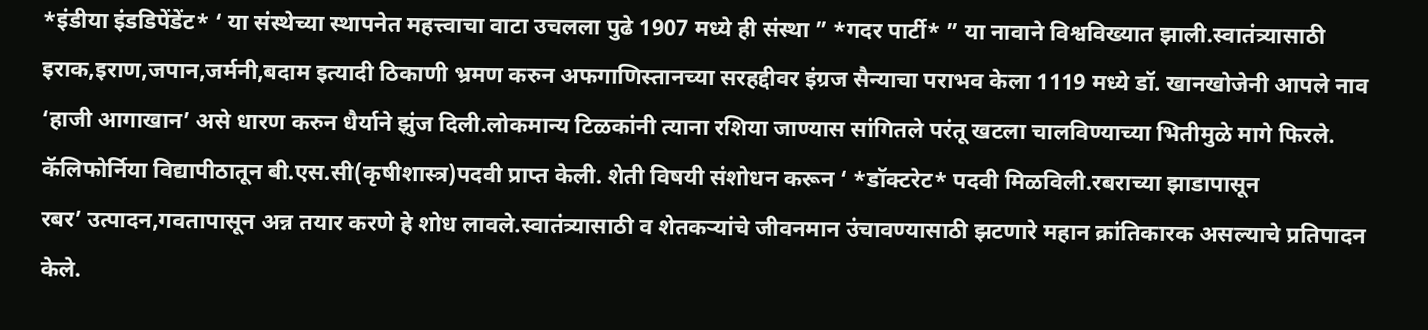*इंडीया इंडडिपेंडेंट* ‘ या संस्थेच्या स्थापनेत महत्त्वाचा वाटा उचलला पुढे 1907 मध्ये ही संस्था ” *गदर पार्टी* ” या नावाने विश्वविख्यात झाली.स्वातंत्र्यासाठी इराक,इराण,जपान,जर्मनी,बदाम इत्यादी ठिकाणी भ्रमण करुन अफगाणिस्तानच्या सरहद्दीवर इंग्रज सैन्याचा पराभव केला 1119 मध्ये डॉ. खानखोजेनी आपले नाव ‘हाजी आगाखान’ असे धारण करुन धैर्याने झुंज दिली.लोकमान्य टिळकांनी त्याना रशिया जाण्यास सांगितले परंतू खटला चालविण्याच्या भितीमुळे मागे फिरले. कॅलिफोर्निया विद्यापीठातून बी.एस.सी(कृषीशास्त्र)पदवी प्राप्त केली. शेती विषयी संशोधन करून ‘ *डॉक्टरेट* पदवी मिळविली.रबराच्या झाडापासून
रबर’ उत्पादन,गवतापासून अन्न तयार करणे हे शोध लावले.स्वातंत्र्यासाठी व शेतकऱ्यांचे जीवनमान उंचावण्यासाठी झटणारे महान क्रांतिकारक असल्याचे प्रतिपादन केले.